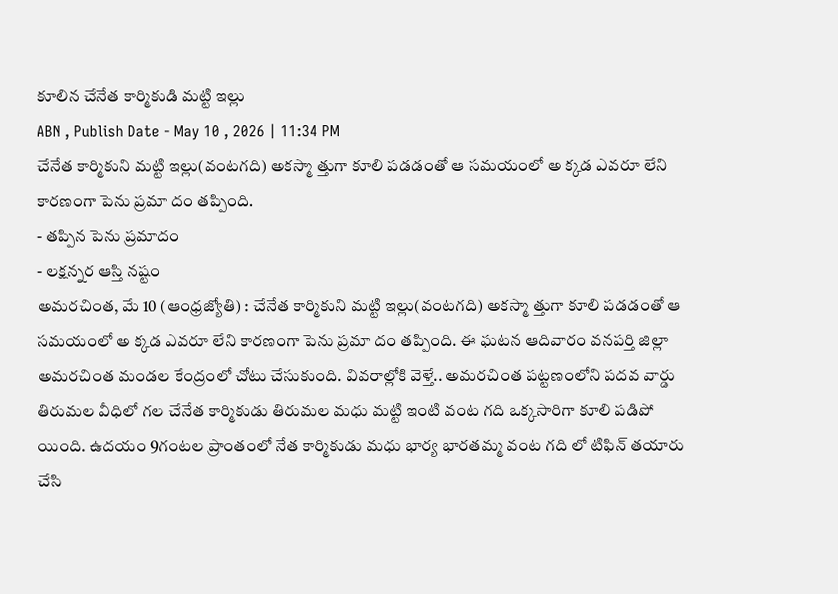కూలిన చేనేత కార్మికుడి మట్టి ఇల్లు
ABN , Publish Date - May 10 , 2026 | 11:34 PM
చేనేత కార్మికుని మట్టి ఇల్లు(వంటగది) అకస్మా త్తుగా కూలి పడడంతో ఆ సమయంలో అ క్కడ ఎవరూ లేని కారణంగా పెను ప్రమా దం తప్పింది.
- తప్పిన పెను ప్రమాదం
- లక్షన్నర ఆస్తి నష్టం
అమరచింత, మే 10 (ఆంధ్రజ్యోతి) : చేనేత కార్మికుని మట్టి ఇల్లు(వంటగది) అకస్మా త్తుగా కూలి పడడంతో ఆ సమయంలో అ క్కడ ఎవరూ లేని కారణంగా పెను ప్రమా దం తప్పింది. ఈ ఘటన ఆదివారం వనపర్తి జిల్లా అమరచింత మండల కేంద్రంలో చోటు చేసుకుంది. వివరాల్లోకి వెళ్తే.. అమరచింత పట్టణంలోని పదవ వార్డు తిరుమల వీధిలో గల చేనేత కార్మికుడు తిరుమల మధు మట్టి ఇంటి వంట గది ఒక్కసారిగా కూలి పడిపో యింది. ఉదయం 9గంటల ప్రాంతంలో నేత కార్మికుడు మధు భార్య భారతమ్మ వంట గది లో టిఫిన్ తయారు చేసి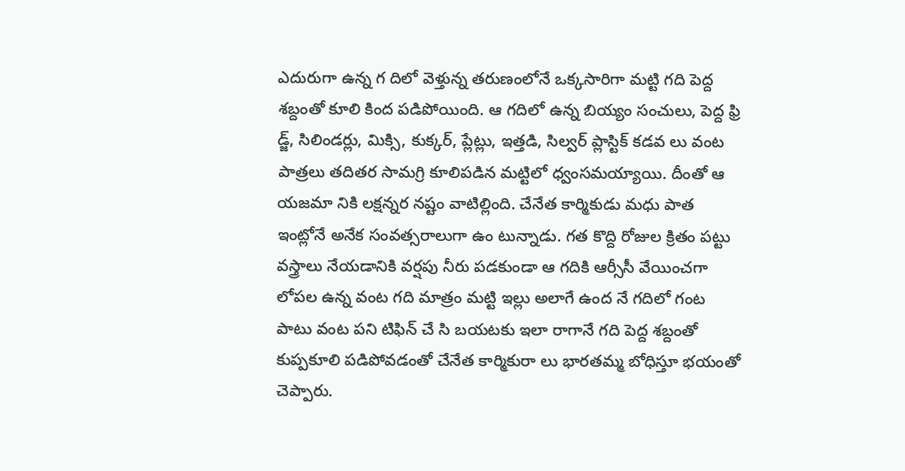ఎదురుగా ఉన్న గ దిలో వెళ్తున్న తరుణంలోనే ఒక్కసారిగా మట్టి గది పెద్ద శబ్దంతో కూలి కింద పడిపోయింది. ఆ గదిలో ఉన్న బియ్యం సంచులు, పెద్ద ఫ్రి డ్జ్, సిలిండర్లు, మిక్సి, కుక్కర్, ప్లేట్లు, ఇత్తడి, సిల్వర్ ప్లాస్టిక్ కడవ లు వంట పాత్రలు తదితర సామగ్రి కూలిపడిన మట్టిలో ధ్వంసమయ్యాయి. దీంతో ఆ యజమా నికి లక్షన్నర నష్టం వాటిల్లింది. చేనేత కార్మికుడు మధు పాత ఇంట్లోనే అనేక సంవత్సరాలుగా ఉం టున్నాడు. గత కొద్ది రోజుల క్రితం పట్టు వస్త్రాలు నేయడానికి వర్షపు నీరు పడకుండా ఆ గదికి ఆర్సీసీ వేయించగా లోపల ఉన్న వంట గది మాత్రం మట్టి ఇల్లు అలాగే ఉంద నే గదిలో గంట పాటు వంట పని టిఫిన్ చే సి బయటకు ఇలా రాగానే గది పెద్ద శబ్దంతో కుప్పకూలి పడిపోవడంతో చేనేత కార్మికురా లు భారతమ్మ బోధిస్తూ భయంతో చెప్పారు.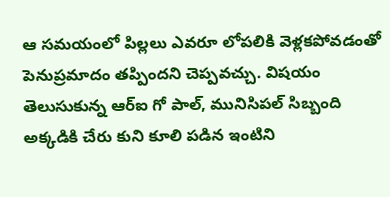ఆ సమయంలో పిల్లలు ఎవరూ లోపలికి వెళ్లకపోవడంతో పెనుప్రమాదం తప్పిందని చెప్పవచ్చు. విషయం తెలుసుకున్న ఆర్ఐ గో పాల్, మునిసిపల్ సిబ్బంది అక్కడికి చేరు కుని కూలి పడిన ఇంటిని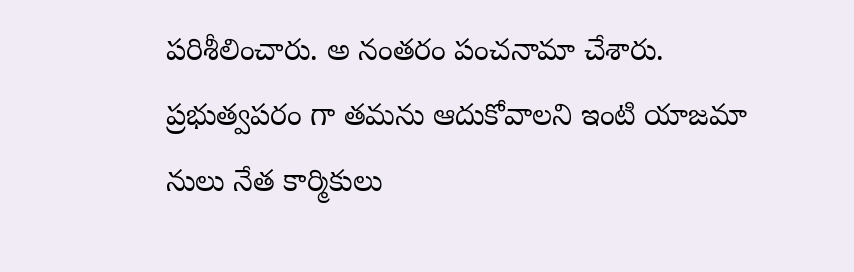పరిశీలించారు. అ నంతరం పంచనామా చేశారు. ప్రభుత్వపరం గా తమను ఆదుకోవాలని ఇంటి యాజమా నులు నేత కార్మికులు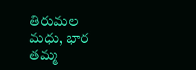తిరుమల మధు, భార తమ్మ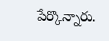పేర్కొన్నారు.